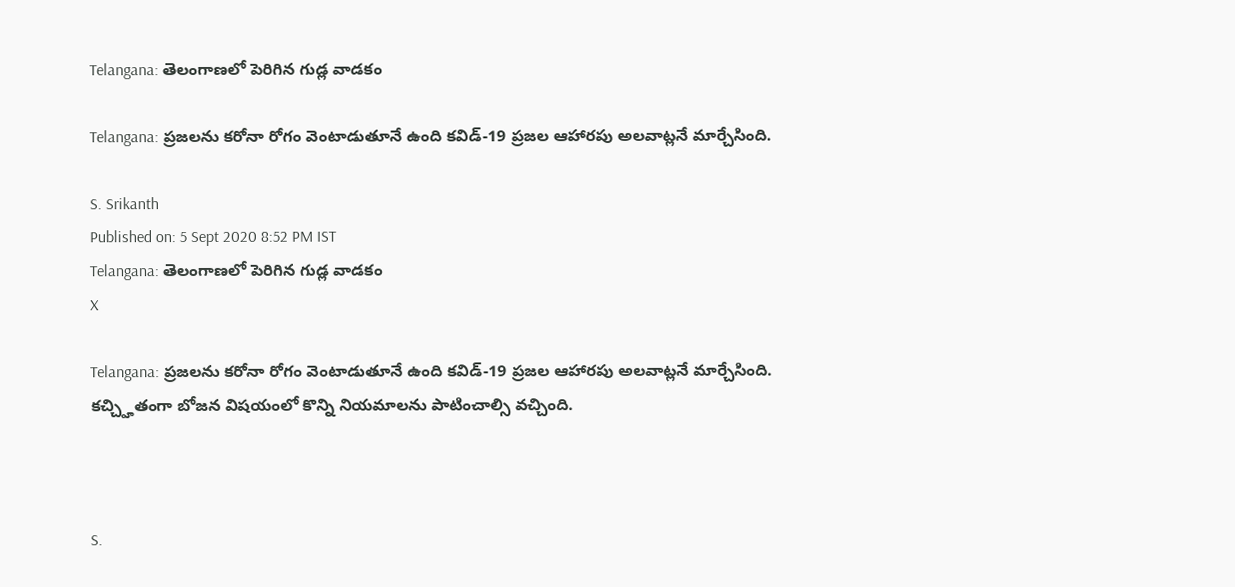Telangana: తెలంగాణలో పెరిగిన గుడ్ల వాడకం

Telangana: ప్రజలను కరోనా రోగం వెంటాడుతూనే ఉంది కవిడ్-19 ప్రజల ఆహారపు అలవాట్లనే మార్చేసింది.

S. Srikanth
Published on: 5 Sept 2020 8:52 PM IST
Telangana: తెలంగాణలో పెరిగిన గుడ్ల వాడకం
X

Telangana: ప్రజలను కరోనా రోగం వెంటాడుతూనే ఉంది కవిడ్-19 ప్రజల ఆహారపు అలవాట్లనే మార్చేసింది. కచ్చ్హితంగా బోజన విషయంలో కొన్ని నియమాలను పాటించాల్సి వచ్చింది.



S.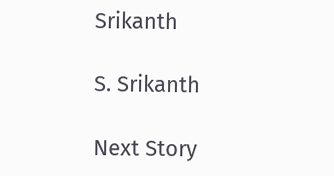Srikanth

S. Srikanth

Next Story